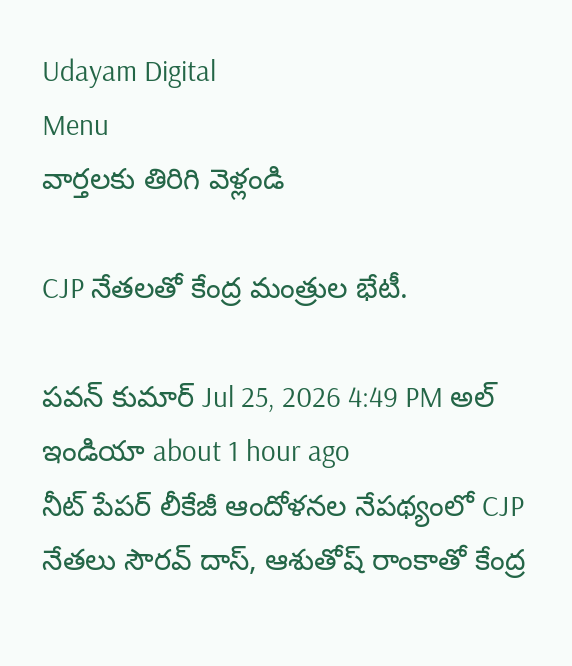Udayam Digital
Menu
వార్తలకు తిరిగి వెళ్లండి

CJP నేతలతో కేంద్ర మంత్రుల భేటీ.

పవన్ కుమార్ Jul 25, 2026 4:49 PM అల్ ఇండియా about 1 hour ago
నీట్ పేపర్ లీకేజీ ఆందోళనల నేపథ్యంలో CJP నేతలు సౌరవ్ దాస్, ఆశుతోష్ రాంకాతో కేంద్ర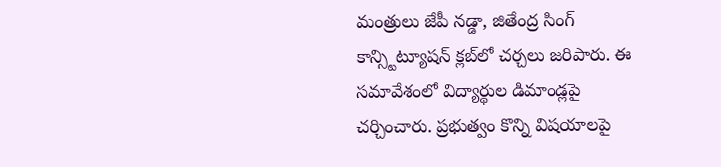మంత్రులు జేపీ నడ్డా, జితేంద్ర సింగ్ కాన్స్టిట్యూషన్ క్లబ్‌లో చర్చలు జరిపారు. ఈ సమావేశంలో విద్యార్థుల డిమాండ్లపై చర్చించారు. ప్రభుత్వం కొన్ని విషయాలపై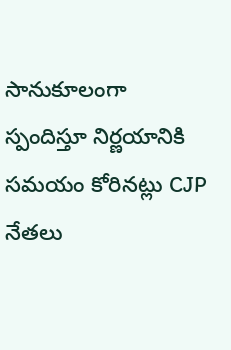సానుకూలంగా స్పందిస్తూ నిర్ణయానికి సమయం కోరినట్లు CJP నేతలు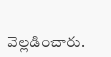వెల్లడించారు.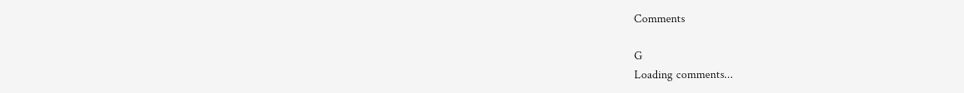Comments

G
Loading comments...